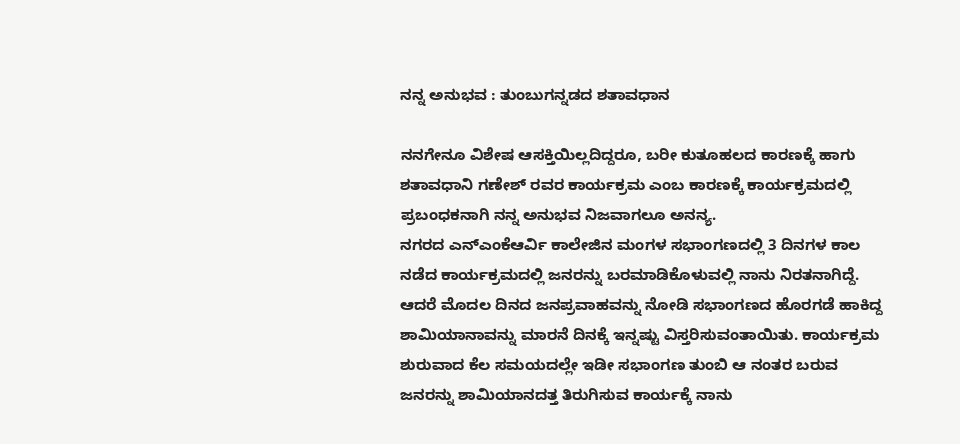ನನ್ನ ಅನುಭವ : ತುಂಬುಗನ್ನಡದ ಶತಾವಧಾನ

ನನಗೇನೂ ವಿಶೇಷ ಆಸಕ್ತಿಯಿಲ್ಲದಿದ್ದರೂ, ಬರೀ ಕುತೂಹಲದ ಕಾರಣಕ್ಕೆ ಹಾಗು ಶತಾವಧಾನಿ ಗಣೇಶ್ ರವರ ಕಾರ್ಯಕ್ರಮ ಎಂಬ ಕಾರಣಕ್ಕೆ ಕಾರ್ಯಕ್ರಮದಲ್ಲಿ ಪ್ರಬಂಧಕನಾಗಿ ನನ್ನ ಅನುಭವ ನಿಜವಾಗಲೂ ಅನನ್ಯ.
ನಗರದ ಎನ್ಎಂಕೆಆರ್ವಿ ಕಾಲೇಜಿನ ಮಂಗಳ ಸಭಾಂಗಣದಲ್ಲಿ 3 ದಿನಗಳ ಕಾಲ ನಡೆದ ಕಾರ್ಯಕ್ರಮದಲ್ಲಿ ಜನರನ್ನು ಬರಮಾಡಿಕೊಳುವಲ್ಲಿ ನಾನು ನಿರತನಾಗಿದ್ದೆ. ಆದರೆ ಮೊದಲ ದಿನದ ಜನಪ್ರವಾಹವನ್ನು ನೋಡಿ ಸಭಾಂಗಣದ ಹೊರಗಡೆ ಹಾಕಿದ್ದ ಶಾಮಿಯಾನಾವನ್ನು ಮಾರನೆ ದಿನಕ್ಕೆ ಇನ್ನಷ್ಟು ವಿಸ್ತರಿಸುವಂತಾಯಿತು. ಕಾರ್ಯಕ್ರಮ ಶುರುವಾದ ಕೆಲ ಸಮಯದಲ್ಲೇ ಇಡೀ ಸಭಾಂಗಣ ತುಂಬಿ ಆ ನಂತರ ಬರುವ ಜನರನ್ನು ಶಾಮಿಯಾನದತ್ತ ತಿರುಗಿಸುವ ಕಾರ್ಯಕ್ಕೆ ನಾನು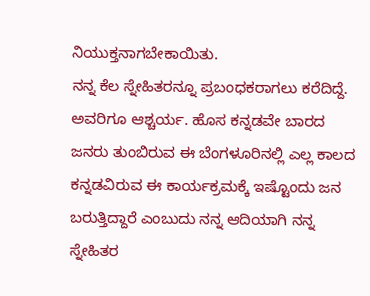ನಿಯುಕ್ತನಾಗಬೇಕಾಯಿತು.
ನನ್ನ ಕೆಲ ಸ್ನೇಹಿತರನ್ನೂ ಪ್ರಬಂಧಕರಾಗಲು ಕರೆದಿದ್ದೆ. ಅವರಿಗೂ ಆಶ್ಚರ್ಯ. ಹೊಸ ಕನ್ನಡವೇ ಬಾರದ ಜನರು ತುಂಬಿರುವ ಈ ಬೆಂಗಳೂರಿನಲ್ಲಿ ಎಲ್ಲ ಕಾಲದ ಕನ್ನಡವಿರುವ ಈ ಕಾರ್ಯಕ್ರಮಕ್ಕೆ ಇಷ್ಟೊಂದು ಜನ ಬರುತ್ತಿದ್ದಾರೆ ಎಂಬುದು ನನ್ನ ಆದಿಯಾಗಿ ನನ್ನ ಸ್ನೇಹಿತರ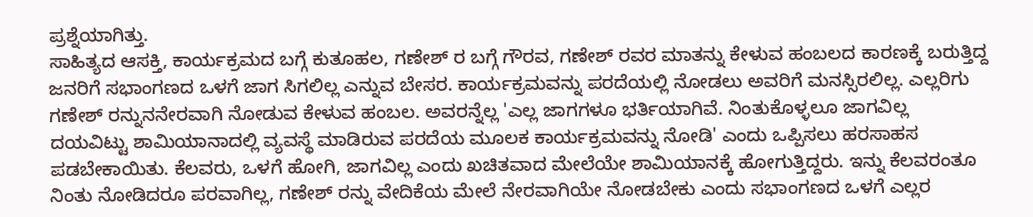ಪ್ರಶ್ನೆಯಾಗಿತ್ತು.
ಸಾಹಿತ್ಯದ ಆಸಕ್ತಿ, ಕಾರ್ಯಕ್ರಮದ ಬಗ್ಗೆ ಕುತೂಹಲ, ಗಣೇಶ್ ರ ಬಗ್ಗೆ ಗೌರವ, ಗಣೇಶ್ ರವರ ಮಾತನ್ನು ಕೇಳುವ ಹಂಬಲದ ಕಾರಣಕ್ಕೆ ಬರುತ್ತಿದ್ದ ಜನರಿಗೆ ಸಭಾಂಗಣದ ಒಳಗೆ ಜಾಗ ಸಿಗಲಿಲ್ಲ ಎನ್ನುವ ಬೇಸರ. ಕಾರ್ಯಕ್ರಮವನ್ನು ಪರದೆಯಲ್ಲಿ ನೋಡಲು ಅವರಿಗೆ ಮನಸ್ಸಿರಲಿಲ್ಲ. ಎಲ್ಲರಿಗು ಗಣೇಶ್ ರನ್ನುನನೇರವಾಗಿ ನೋಡುವ ಕೇಳುವ ಹಂಬಲ. ಅವರನ್ನೆಲ್ಲ 'ಎಲ್ಲ ಜಾಗಗಳೂ ಭರ್ತಿಯಾಗಿವೆ. ನಿಂತುಕೊಳ್ಳಲೂ ಜಾಗವಿಲ್ಲ ದಯವಿಟ್ಟು ಶಾಮಿಯಾನಾದಲ್ಲಿ ವ್ಯವಸ್ಥೆ ಮಾಡಿರುವ ಪರದೆಯ ಮೂಲಕ ಕಾರ್ಯಕ್ರಮವನ್ನು ನೋಡಿ' ಎಂದು ಒಪ್ಪಿಸಲು ಹರಸಾಹಸ ಪಡಬೇಕಾಯಿತು. ಕೆಲವರು, ಒಳಗೆ ಹೋಗಿ, ಜಾಗವಿಲ್ಲ ಎಂದು ಖಚಿತವಾದ ಮೇಲೆಯೇ ಶಾಮಿಯಾನಕ್ಕೆ ಹೋಗುತ್ತಿದ್ದರು. ಇನ್ನು ಕೆಲವರಂತೂ ನಿಂತು ನೋಡಿದರೂ ಪರವಾಗಿಲ್ಲ, ಗಣೇಶ್ ರನ್ನು ವೇದಿಕೆಯ ಮೇಲೆ ನೇರವಾಗಿಯೇ ನೋಡಬೇಕು ಎಂದು ಸಭಾಂಗಣದ ಒಳಗೆ ಎಲ್ಲರ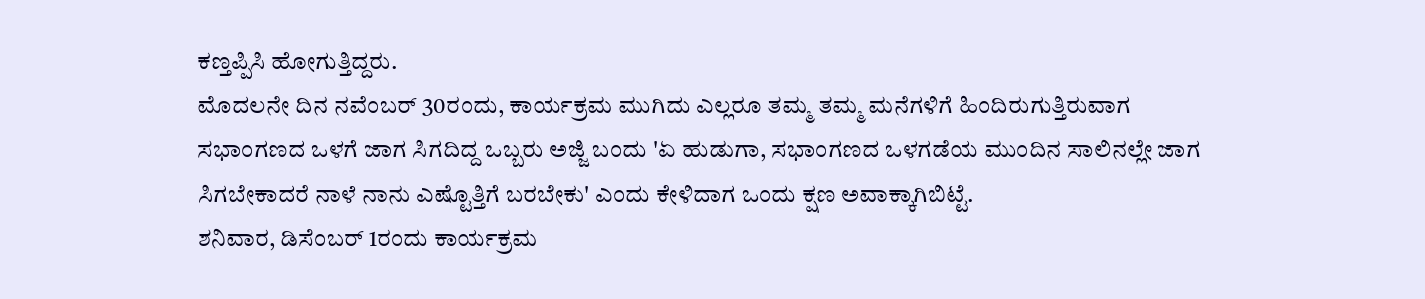ಕಣ್ತಪ್ಪಿಸಿ ಹೋಗುತ್ತಿದ್ದರು.
ಮೊದಲನೇ ದಿನ ನವೆಂಬರ್ 30ರಂದು, ಕಾರ್ಯಕ್ರಮ ಮುಗಿದು ಎಲ್ಲರೂ ತಮ್ಮ ತಮ್ಮ ಮನೆಗಳಿಗೆ ಹಿಂದಿರುಗುತ್ತಿರುವಾಗ ಸಭಾಂಗಣದ ಒಳಗೆ ಜಾಗ ಸಿಗದಿದ್ದ ಒಬ್ಬರು ಅಜ್ಜಿ ಬಂದು 'ಏ ಹುಡುಗಾ, ಸಭಾಂಗಣದ ಒಳಗಡೆಯ ಮುಂದಿನ ಸಾಲಿನಲ್ಲೇ ಜಾಗ ಸಿಗಬೇಕಾದರೆ ನಾಳೆ ನಾನು ಎಷ್ಟೊತ್ತಿಗೆ ಬರಬೇಕು' ಎಂದು ಕೇಳಿದಾಗ ಒಂದು ಕ್ಷಣ ಅವಾಕ್ಕಾಗಿಬಿಟ್ಟೆ.
ಶನಿವಾರ, ಡಿಸೆಂಬರ್ 1ರಂದು ಕಾರ್ಯಕ್ರಮ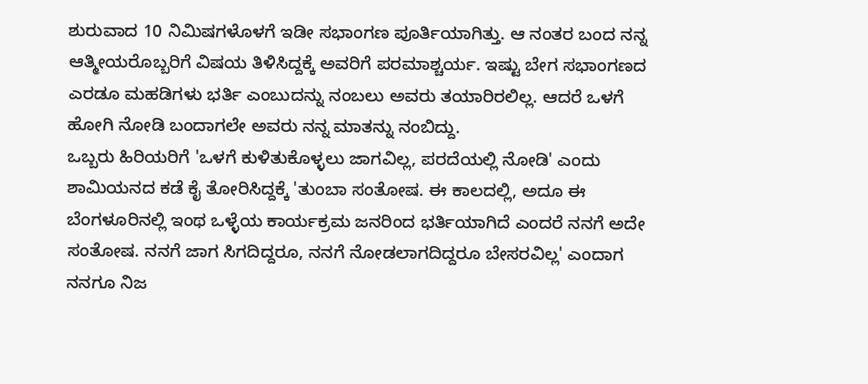ಶುರುವಾದ 10 ನಿಮಿಷಗಳೊಳಗೆ ಇಡೀ ಸಭಾಂಗಣ ಪೂರ್ತಿಯಾಗಿತ್ತು. ಆ ನಂತರ ಬಂದ ನನ್ನ ಆತ್ಮೀಯರೊಬ್ಬರಿಗೆ ವಿಷಯ ತಿಳಿಸಿದ್ದಕ್ಕೆ ಅವರಿಗೆ ಪರಮಾಶ್ಚರ್ಯ. ಇಷ್ಟು ಬೇಗ ಸಭಾಂಗಣದ ಎರಡೂ ಮಹಡಿಗಳು ಭರ್ತಿ ಎಂಬುದನ್ನು ನಂಬಲು ಅವರು ತಯಾರಿರಲಿಲ್ಲ. ಆದರೆ ಒಳಗೆ ಹೋಗಿ ನೋಡಿ ಬಂದಾಗಲೇ ಅವರು ನನ್ನ ಮಾತನ್ನು ನಂಬಿದ್ದು.
ಒಬ್ಬರು ಹಿರಿಯರಿಗೆ 'ಒಳಗೆ ಕುಳಿತುಕೊಳ್ಳಲು ಜಾಗವಿಲ್ಲ, ಪರದೆಯಲ್ಲಿ ನೋಡಿ' ಎಂದು ಶಾಮಿಯನದ ಕಡೆ ಕೈ ತೋರಿಸಿದ್ದಕ್ಕೆ 'ತುಂಬಾ ಸಂತೋಷ. ಈ ಕಾಲದಲ್ಲಿ, ಅದೂ ಈ ಬೆಂಗಳೂರಿನಲ್ಲಿ ಇಂಥ ಒಳ್ಳೆಯ ಕಾರ್ಯಕ್ರಮ ಜನರಿಂದ ಭರ್ತಿಯಾಗಿದೆ ಎಂದರೆ ನನಗೆ ಅದೇ ಸಂತೋಷ. ನನಗೆ ಜಾಗ ಸಿಗದಿದ್ದರೂ, ನನಗೆ ನೋಡಲಾಗದಿದ್ದರೂ ಬೇಸರವಿಲ್ಲ' ಎಂದಾಗ ನನಗೂ ನಿಜ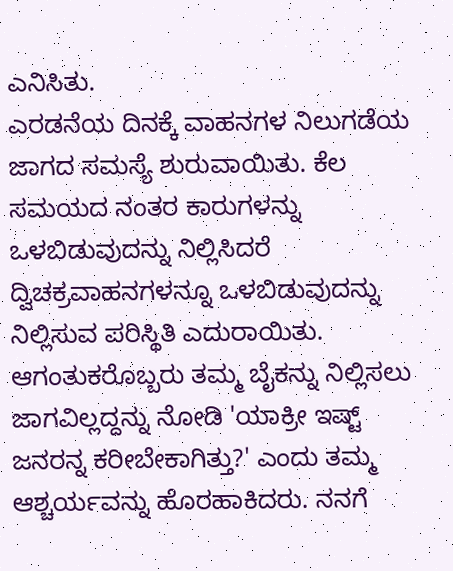ಎನಿಸಿತು.
ಎರಡನೆಯ ದಿನಕ್ಕೆ ವಾಹನಗಳ ನಿಲುಗಡೆಯ ಜಾಗದ ಸಮಸ್ಯೆ ಶುರುವಾಯಿತು. ಕೆಲ ಸಮಯದ ನಂತರ ಕಾರುಗಳನ್ನು ಒಳಬಿಡುವುದನ್ನು ನಿಲ್ಲಿಸಿದರೆ ದ್ವಿಚಕ್ರವಾಹನಗಳನ್ನೂ ಒಳಬಿಡುವುದನ್ನು ನಿಲ್ಲಿಸುವ ಪರಿಸ್ಥಿತಿ ಎದುರಾಯಿತು. ಆಗಂತುಕರೊಬ್ಬರು ತಮ್ಮ ಬೈಕನ್ನು ನಿಲ್ಲಿಸಲು ಜಾಗವಿಲ್ಲದ್ದನ್ನು ನೋಡಿ 'ಯಾಕ್ರೀ ಇಷ್ಟ್ ಜನರನ್ನ ಕರೀಬೇಕಾಗಿತ್ತು?' ಎಂದು ತಮ್ಮ ಆಶ್ಚರ್ಯವನ್ನು ಹೊರಹಾಕಿದರು. ನನಗೆ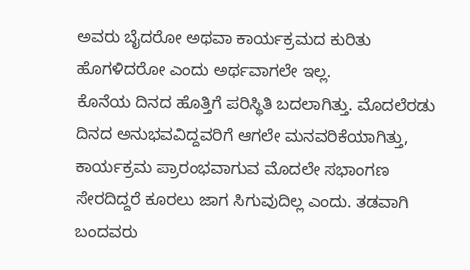ಅವರು ಬೈದರೋ ಅಥವಾ ಕಾರ್ಯಕ್ರಮದ ಕುರಿತು ಹೊಗಳಿದರೋ ಎಂದು ಅರ್ಥವಾಗಲೇ ಇಲ್ಲ.
ಕೊನೆಯ ದಿನದ ಹೊತ್ತಿಗೆ ಪರಿಸ್ಥಿತಿ ಬದಲಾಗಿತ್ತು. ಮೊದಲೆರಡು ದಿನದ ಅನುಭವವಿದ್ದವರಿಗೆ ಆಗಲೇ ಮನವರಿಕೆಯಾಗಿತ್ತು, ಕಾರ್ಯಕ್ರಮ ಪ್ರಾರಂಭವಾಗುವ ಮೊದಲೇ ಸಭಾಂಗಣ ಸೇರದಿದ್ದರೆ ಕೂರಲು ಜಾಗ ಸಿಗುವುದಿಲ್ಲ ಎಂದು. ತಡವಾಗಿ ಬಂದವರು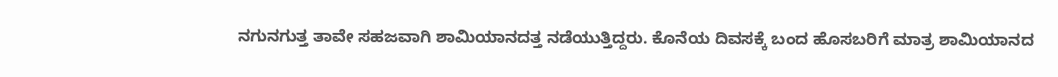ನಗುನಗುತ್ತ ತಾವೇ ಸಹಜವಾಗಿ ಶಾಮಿಯಾನದತ್ತ ನಡೆಯುತ್ತಿದ್ದರು. ಕೊನೆಯ ದಿವಸಕ್ಕೆ ಬಂದ ಹೊಸಬರಿಗೆ ಮಾತ್ರ ಶಾಮಿಯಾನದ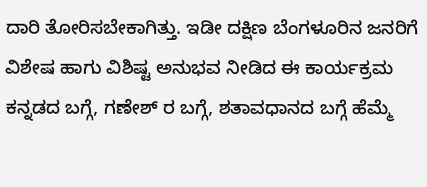ದಾರಿ ತೋರಿಸಬೇಕಾಗಿತ್ತು. ಇಡೀ ದಕ್ಷಿಣ ಬೆಂಗಳೂರಿನ ಜನರಿಗೆ ವಿಶೇಷ ಹಾಗು ವಿಶಿಷ್ಟ ಅನುಭವ ನೀಡಿದ ಈ ಕಾರ್ಯಕ್ರಮ ಕನ್ನಡದ ಬಗ್ಗೆ, ಗಣೇಶ್ ರ ಬಗ್ಗೆ, ಶತಾವಧಾನದ ಬಗ್ಗೆ ಹೆಮ್ಮೆ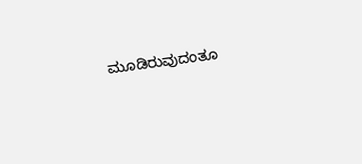ಮೂಡಿರುವುದಂತೂ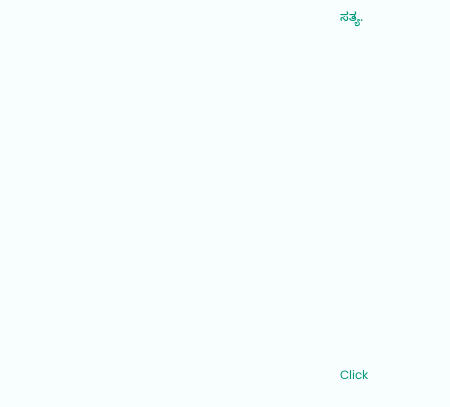ಸತ್ಯ.












Click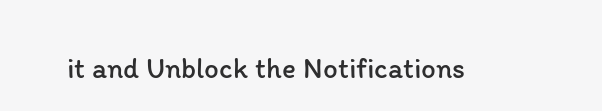it and Unblock the Notifications